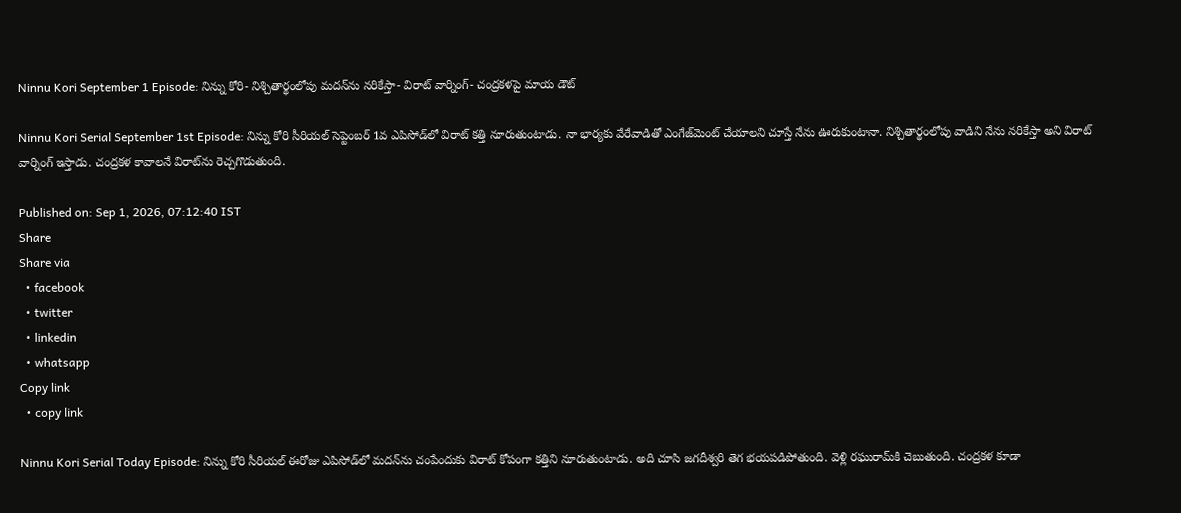Ninnu Kori September 1 Episode: నిన్ను కోరి- నిశ్చితార్థంలోపు మదన్‌ను నరికేస్తా- విరాట్ వార్నింగ్- చంద్రకళపై మాయ డౌట్

Ninnu Kori Serial September 1st Episode: నిన్ను కోరి సీరియల్ సెప్టెంబర్ 1వ ఎపిసోడ్‌‌లో విరాట్ కత్తి నూరుతుంటాడు. నా భార్యకు వేరేవాడితో ఎంగేజ్‌మెంట్ చేయాలని చూస్తే నేను ఊరుకుంటానా. నిశ్చితార్థంలోపు వాడిని నేను నరికేస్తా అని విరాట్ వార్నింగ్ ఇస్తాడు. చంద్రకళ కావాలనే విరాట్‌ను రెచ్చగొడుతుంది.

Published on: Sep 1, 2026, 07:12:40 IST
Share
Share via
  • facebook
  • twitter
  • linkedin
  • whatsapp
Copy link
  • copy link

Ninnu Kori Serial Today Episode: నిన్ను కోరి సీరియల్ ఈరోజు ఎపిసోడ్‌లో మదన్‌ను చంపేందుకు విరాట్ కోపంగా కత్తిని నూరుతుంటాడు. అది చూసి జగదీశ్వరి తెగ భయపడిపోతుంది. వెళ్లి రఘురామ్‌కి చెబుతుంది. చంద్రకళ కూడా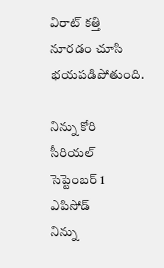విరాట్ కత్తి నూరడం చూసి భయపడిపోతుంది.

నిన్ను కోరి సీరియల్ సెప్టెంబర్ 1 ఎపిసోడ్
నిన్ను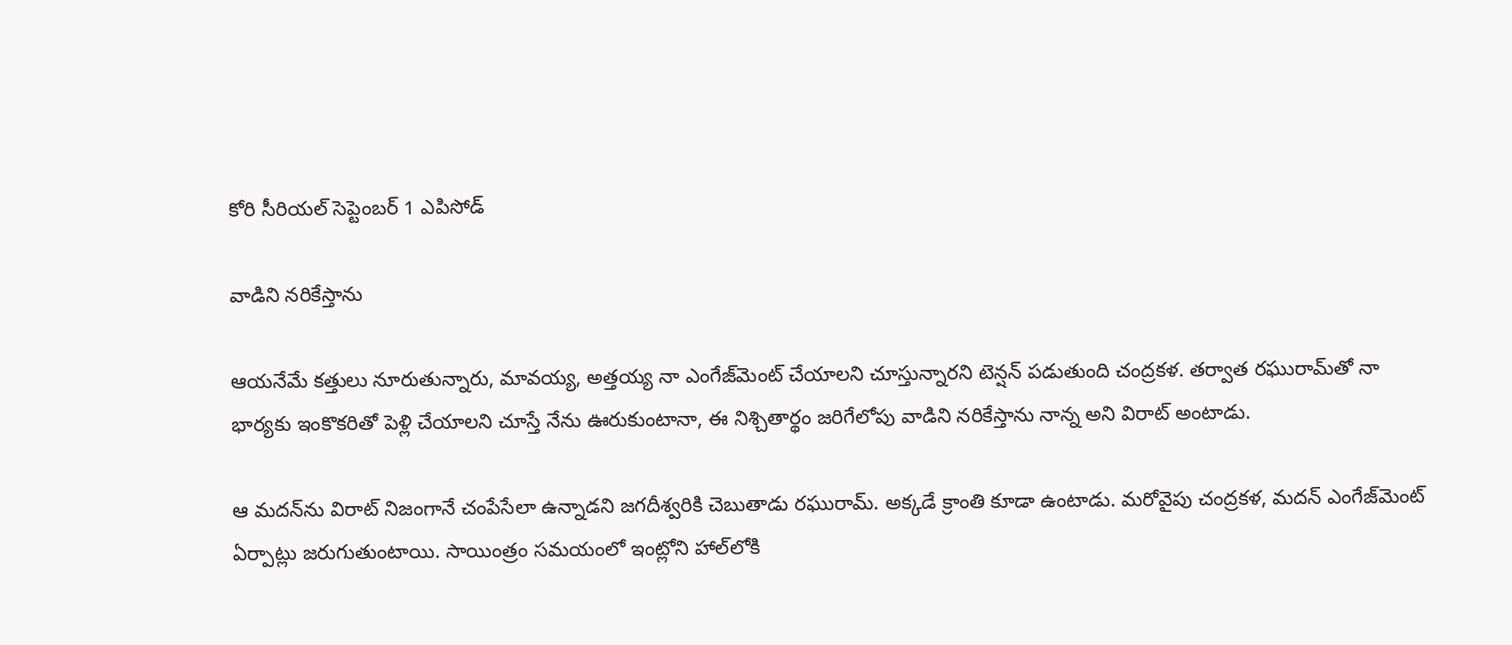కోరి సీరియల్ సెప్టెంబర్ 1 ఎపిసోడ్

వాడిని నరికేస్తాను

ఆయనేమే కత్తులు నూరుతున్నారు, మావయ్య, అత్తయ్య నా ఎంగేజ్‌మెంట్ చేయాలని చూస్తున్నారని టెన్షన్ పడుతుంది చంద్రకళ. తర్వాత రఘురామ్‌తో నా భార్యకు ఇంకొకరితో పెళ్లి చేయాలని చూస్తే నేను ఊరుకుంటానా, ఈ నిశ్చితార్థం జరిగేలోపు వాడిని నరికేస్తాను నాన్న అని విరాట్ అంటాడు.

ఆ మదన్‌ను విరాట్ నిజంగానే చంపేసేలా ఉన్నాడని జగదీశ్వరికి చెబుతాడు రఘురామ్. అక్కడే క్రాంతి కూడా ఉంటాడు. మరోవైపు చంద్రకళ, మదన్ ఎంగేజ్‌మెంట్ ఏర్పాట్లు జరుగుతుంటాయి. సాయింత్రం సమయంలో ఇంట్లోని హాల్‌లోకి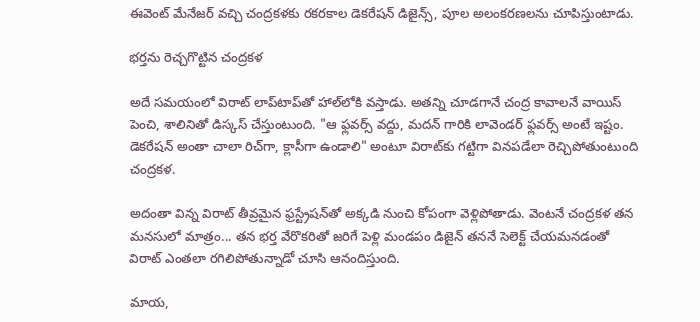ఈవెంట్ మేనేజర్ వచ్చి చంద్రకళకు రకరకాల డెకరేషన్ డిజైన్స్, పూల అలంకరణలను చూపిస్తుంటాడు.

భర్తను రెచ్చగొట్టిన చంద్రకళ

అదే సమయంలో విరాట్ లాప్‌టాప్‌తో హాల్‌లోకి వస్తాడు. అతన్ని చూడగానే చంద్ర కావాలనే వాయిస్ పెంచి, శాలినితో డిస్కస్ చేస్తుంటుంది. "ఆ ఫ్లవర్స్ వద్దు, మదన్ గారికి లావెండర్ ఫ్లవర్స్ అంటే ఇష్టం. డెకరేషన్ అంతా చాలా రిచ్‌గా, క్లాసీగా ఉండాలి" అంటూ విరాట్‌కు గట్టిగా వినపడేలా రెచ్చిపోతుంటుంది చంద్రకళ.

అదంతా విన్న విరాట్ తీవ్రమైన ఫ్రస్ట్రేషన్‌తో అక్కడి నుంచి కోపంగా వెళ్లిపోతాడు. వెంటనే చంద్రకళ తన మనసులో మాత్రం... తన భర్త వేరొకరితో జరిగే పెళ్లి మండపం డిజైన్ తననే సెలెక్ట్ చేయమనడంతో విరాట్ ఎంతలా రగిలిపోతున్నాడో చూసి ఆనందిస్తుంది.

మాయ,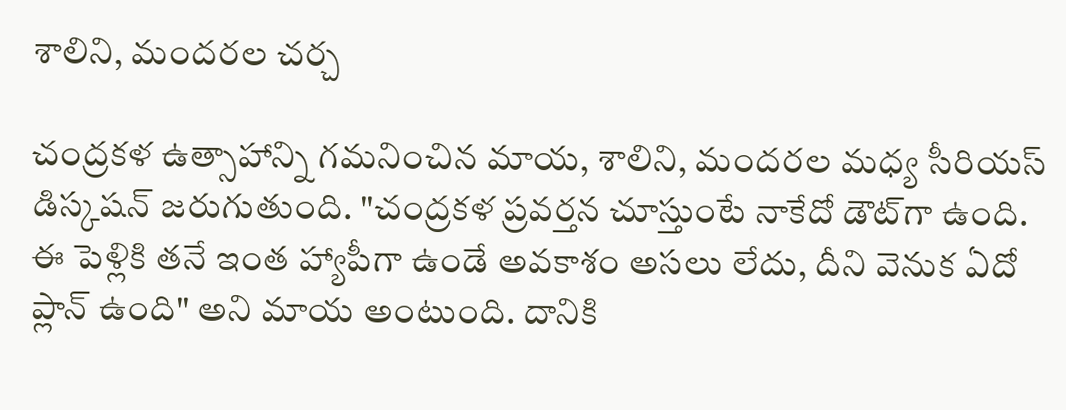శాలిని, మందరల చర్చ

చంద్రకళ ఉత్సాహాన్ని గమనించిన మాయ, శాలిని, మందరల మధ్య సీరియస్ డిస్కషన్ జరుగుతుంది. "చంద్రకళ ప్రవర్తన చూస్తుంటే నాకేదో డౌట్‌గా ఉంది. ఈ పెళ్లికి తనే ఇంత హ్యాపీగా ఉండే అవకాశం అసలు లేదు, దీని వెనుక ఏదో ప్లాన్ ఉంది" అని మాయ అంటుంది. దానికి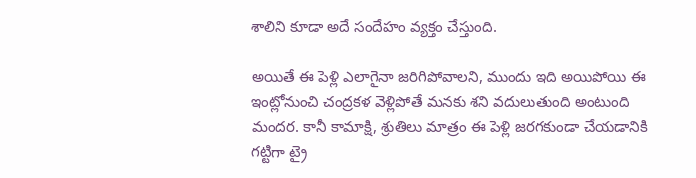శాలిని కూడా అదే సందేహం వ్యక్తం చేస్తుంది.

అయితే ఈ పెళ్లి ఎలాగైనా జరిగిపోవాలని, ముందు ఇది అయిపోయి ఈ ఇంట్లోనుంచి చంద్రకళ వెళ్లిపోతే మనకు శని వదులుతుంది అంటుంది మందర. కానీ కామాక్షి, శ్రుతిలు మాత్రం ఈ పెళ్లి జరగకుండా చేయడానికి గట్టిగా ట్రై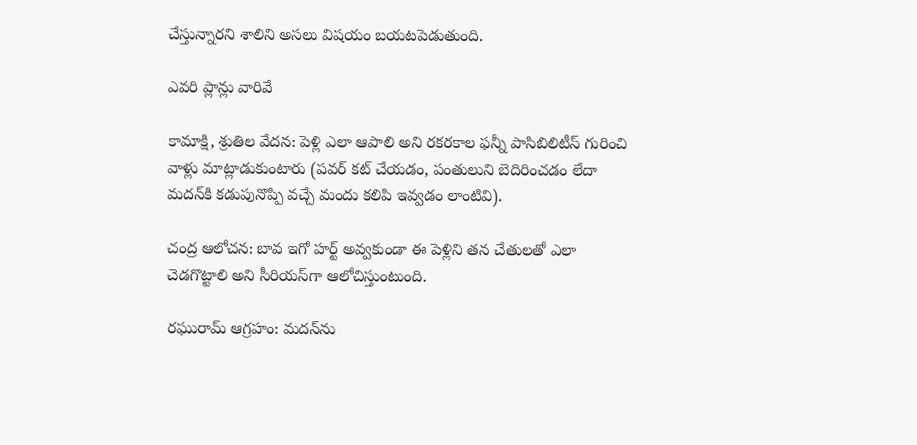చేస్తున్నారని శాలిని అసలు విషయం బయటపెడుతుంది.

ఎవరి ప్లాన్లు వారివే

కామాక్షి, శ్రుతిల వేదన: పెళ్లి ఎలా ఆపాలి అని రకరకాల ఫన్నీ పాసిబిలిటీస్ గురించి వాళ్లు మాట్లాడుకుంటారు (పవర్ కట్ చేయడం, పంతులుని బెదిరించడం లేదా మదన్‌కి కడుపునొప్పి వచ్చే మందు కలిపి ఇవ్వడం లాంటివి).

చంద్ర ఆలోచన: బావ ఇగో హర్ట్ అవ్వకుండా ఈ పెళ్లిని తన చేతులతో ఎలా చెడగొట్టాలి అని సీరియస్‌గా ఆలోచిస్తుంటుంది.

రఘురామ్ ఆగ్రహం: మదన్‌ను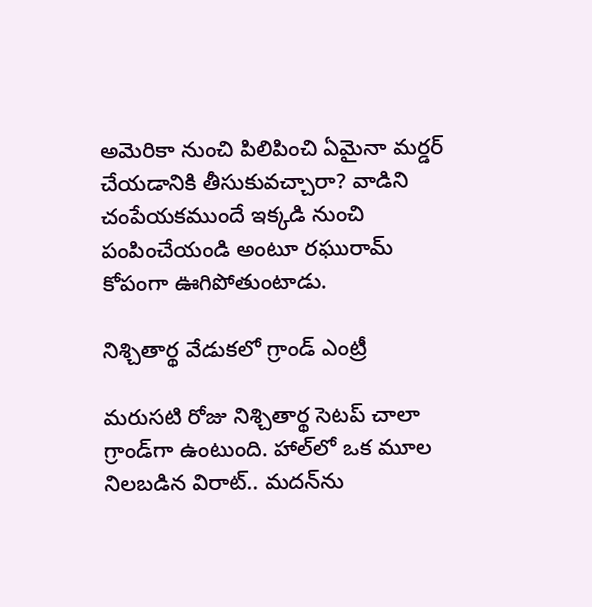అమెరికా నుంచి పిలిపించి ఏమైనా మర్డర్ చేయడానికి తీసుకువచ్చారా? వాడిని చంపేయకముందే ఇక్కడి నుంచి పంపించేయండి అంటూ రఘురామ్ కోపంగా ఊగిపోతుంటాడు.

నిశ్చితార్థ వేడుకలో గ్రాండ్ ఎంట్రీ

మరుసటి రోజు నిశ్చితార్థ సెటప్ చాలా గ్రాండ్‌గా ఉంటుంది. హాల్‌లో ఒక మూల నిలబడిన విరాట్.. మదన్‌ను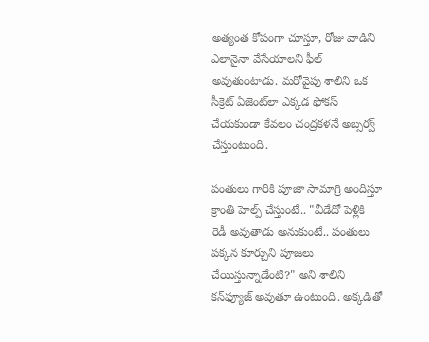అత్యంత కోపంగా చూస్తూ, రోజు వాడిని ఎలానైనా వేసేయాలని ఫీల్ అవుతుంటాడు. మరోవైపు శాలిని ఒక సీక్రెట్ ఏజెంట్‌లా ఎక్కడ ఫోకస్ చేయకుండా కేవలం చంద్రకళనే అబ్సర్వ్ చేస్తుంటుంది.

పంతులు గారికి పూజా సామాగ్రి అందిస్తూ క్రాంతి హెల్ప్ చేస్తుంటే.. "వీడేదో పెళ్లికి రెడీ అవుతాడు అనుకుంటే.. పంతులు పక్కన కూర్చుని పూజలు చేయిస్తున్నాడేంటి?" అని శాలిని కన్‌ఫ్యూజ్ అవుతూ ఉంటుంది. అక్కడితో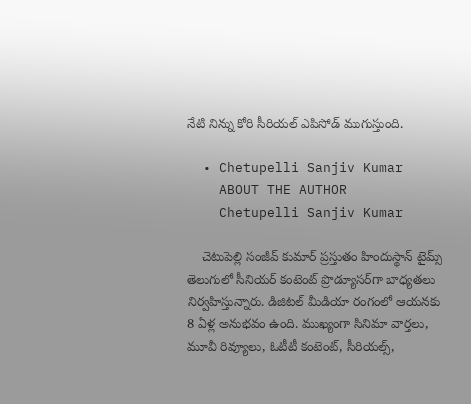నేటి నిన్ను కోరి సీరియల్ ఎపిసోడ్ ముగుస్తుంది.

  • Chetupelli Sanjiv Kumar
    ABOUT THE AUTHOR
    Chetupelli Sanjiv Kumar

    చెటుపెల్లి సంజీవ్ కుమార్ ప్రస్తుతం హిందుస్థాన్ టైమ్స్ తెలుగులో సీనియర్ కంటెంట్ ప్రొడ్యూసర్‌గా బాధ్యతలు నిర్వహిస్తున్నారు. డిజిటల్ మీడియా రంగంలో ఆయనకు 8 ఏళ్ల అనుభవం ఉంది. ముఖ్యంగా సినిమా వార్తలు, మూవీ రివ్యూలు, ఓటీటీ కంటెంట్, సీరియల్స్,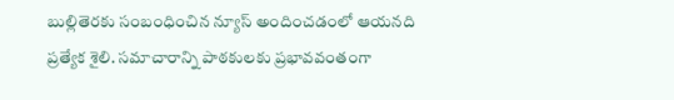బుల్లితెరకు సంబంధించిన న్యూస్ అందించడంలో ఆయనది ప్రత్యేక శైలి. సమాచారాన్ని పాఠకులకు ప్రభావవంతంగా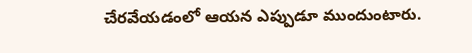చేరవేయడంలో ఆయన ఎప్పుడూ ముందుంటారు.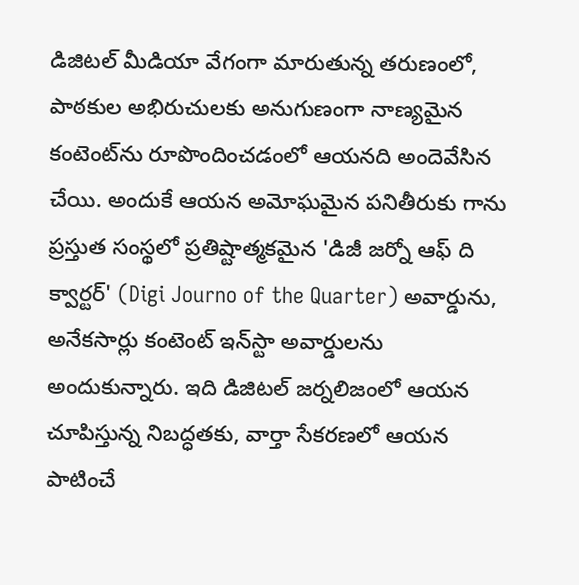డిజిటల్ మీడియా వేగంగా మారుతున్న తరుణంలో, పాఠకుల అభిరుచులకు అనుగుణంగా నాణ్యమైన కంటెంట్‌ను రూపొందించడంలో ఆయనది అందెవేసిన చేయి. అందుకే ఆయన అమోఘమైన పనితీరుకు గాను ప్రస్తుత సంస్థలో ప్రతిష్టాత్మకమైన 'డిజీ జర్నో ఆఫ్ ది క్వార్టర్' (Digi Journo of the Quarter) అవార్డును, అనేకసార్లు కంటెంట్ ఇన్‌స్టా అవార్డులను అందుకున్నారు. ఇది డిజిటల్ జర్నలిజంలో ఆయన చూపిస్తున్న నిబద్ధతకు, వార్తా సేకరణలో ఆయన పాటించే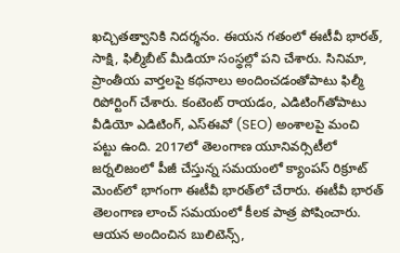ఖచ్చితత్వానికి నిదర్శనం. ఈయన గతంలో ఈటీవీ భారత్, సాక్షి, ఫిల్మీబీట్ మీడియా సంస్థల్లో పని చేశారు. సినిమా, ప్రాంతీయ వార్తలపై కథనాలు అందించడంతోపాటు ఫిల్మీ రిపోర్టింగ్ చేశారు. కంటెంట్ రాయడం, ఎడిటింగ్‌తోపాటు వీడియో ఎడిటింగ్, ఎస్‌ఈవో (SEO) అంశాలపై మంచి పట్టు ఉంది. 2017లో తెలంగాణ యూనివర్సిటీలో జర్నలిజంలో పీజీ చేస్తున్న సమయంలో క్యాంపస్ రిక్రూట్ మెంట్‌లో భాగంగా ఈటీవీ భారత్‌లో చేరారు. ఈటీవీ భారత్ తెలంగాణ లాంచ్ సమయంలో కీలక పాత్ర పోషించారు. ఆయన అందించిన బులిటెన్స్,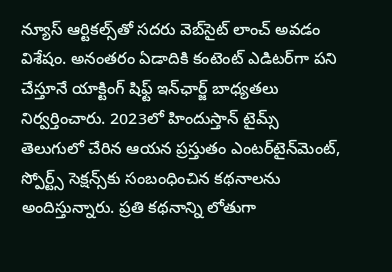న్యూస్ ఆర్టికల్స్‌తో సదరు వెబ్‌సైట్ లాంచ్ అవడం విశేషం. అనంతరం ఏడాదికి కంటెంట్ ఎడిటర్‌గా పని చేస్తూనే యాక్టింగ్ షిఫ్ట్ ఇన్‌ఛార్జ్ బాధ్యతలు నిర్వర్తించారు. 2023లో హిందుస్తాన్ టైమ్స్ తెలుగులో చేరిన ఆయన ప్రస్తుతం ఎంటర్‌టైన్‌మెంట్, స్పోర్ట్స్ సెక్షన్స్‌కు సంబంధించిన కథనాలను అందిస్తున్నారు. ప్రతి కథనాన్ని లోతుగా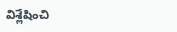విశ్లేషించి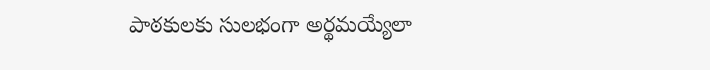పాఠకులకు సులభంగా అర్థమయ్యేలా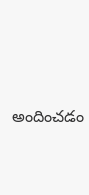అందించడం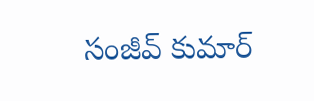సంజీవ్ కుమార్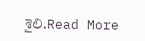శైలి.Read More